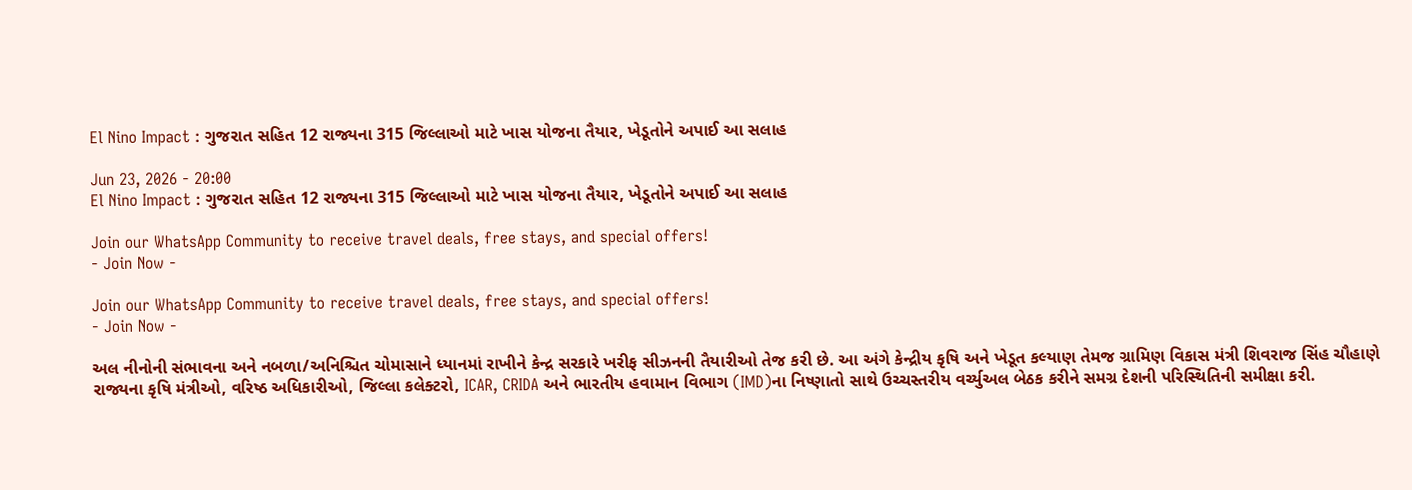El Nino Impact : ગુજરાત સહિત 12 રાજ્યના 315 જિલ્લાઓ માટે ખાસ યોજના તૈયાર, ખેડૂતોને અપાઈ આ સલાહ

Jun 23, 2026 - 20:00
El Nino Impact : ગુજરાત સહિત 12 રાજ્યના 315 જિલ્લાઓ માટે ખાસ યોજના તૈયાર, ખેડૂતોને અપાઈ આ સલાહ

Join our WhatsApp Community to receive travel deals, free stays, and special offers!
- Join Now -

Join our WhatsApp Community to receive travel deals, free stays, and special offers!
- Join Now -

અલ નીનોની સંભાવના અને નબળા/અનિશ્ચિત ચોમાસાને ધ્યાનમાં રાખીને કેન્દ્ર સરકારે ખરીફ સીઝનની તૈયારીઓ તેજ કરી છે. આ અંગે કેન્દ્રીય કૃષિ અને ખેડૂત કલ્યાણ તેમજ ગ્રામિણ વિકાસ મંત્રી શિવરાજ સિંહ ચૌહાણે રાજ્યના કૃષિ મંત્રીઓ, વરિષ્ઠ અધિકારીઓ, જિલ્લા કલેક્ટરો, ICAR, CRIDA અને ભારતીય હવામાન વિભાગ (IMD)ના નિષ્ણાતો સાથે ઉચ્ચસ્તરીય વર્ચ્યુઅલ બેઠક કરીને સમગ્ર દેશની પરિસ્થિતિની સમીક્ષા કરી.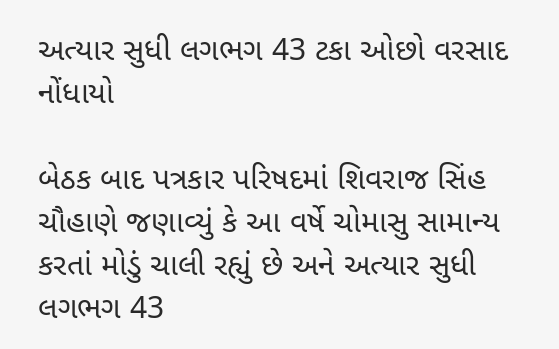અત્યાર સુધી લગભગ 43 ટકા ઓછો વરસાદ નોંધાયો

બેઠક બાદ પત્રકાર પરિષદમાં શિવરાજ સિંહ ચૌહાણે જણાવ્યું કે આ વર્ષે ચોમાસુ સામાન્ય કરતાં મોડું ચાલી રહ્યું છે અને અત્યાર સુધી લગભગ 43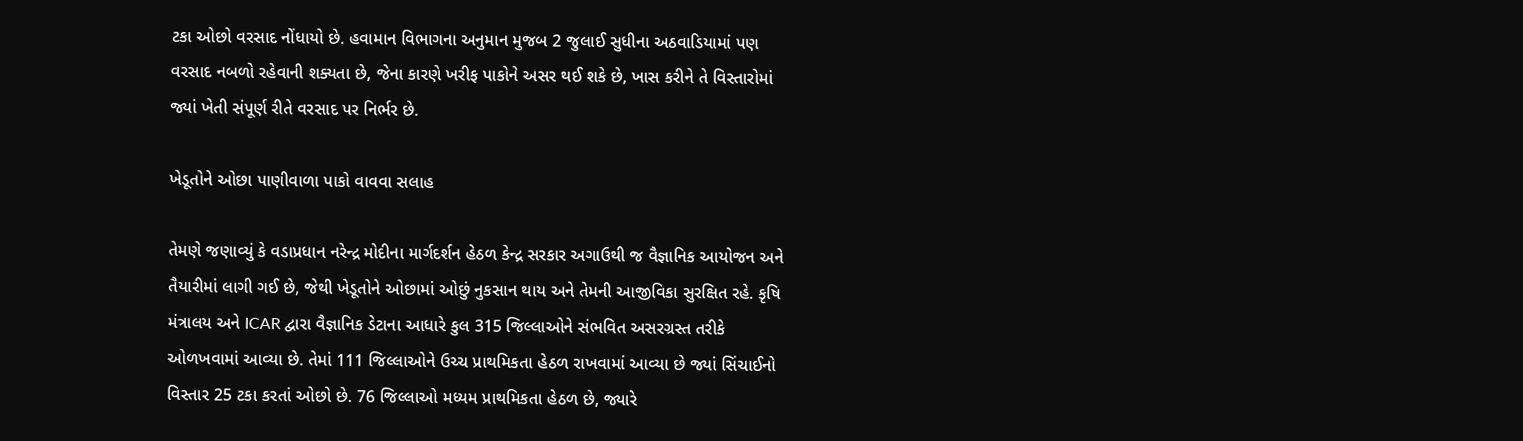ટકા ઓછો વરસાદ નોંધાયો છે. હવામાન વિભાગના અનુમાન મુજબ 2 જુલાઈ સુધીના અઠવાડિયામાં પણ વરસાદ નબળો રહેવાની શક્યતા છે, જેના કારણે ખરીફ પાકોને અસર થઈ શકે છે, ખાસ કરીને તે વિસ્તારોમાં જ્યાં ખેતી સંપૂર્ણ રીતે વરસાદ પર નિર્ભર છે.

ખેડૂતોને ઓછા પાણીવાળા પાકો વાવવા સલાહ

તેમણે જણાવ્યું કે વડાપ્રધાન નરેન્દ્ર મોદીના માર્ગદર્શન હેઠળ કેન્દ્ર સરકાર અગાઉથી જ વૈજ્ઞાનિક આયોજન અને તૈયારીમાં લાગી ગઈ છે, જેથી ખેડૂતોને ઓછામાં ઓછું નુકસાન થાય અને તેમની આજીવિકા સુરક્ષિત રહે. કૃષિ મંત્રાલય અને ICAR દ્વારા વૈજ્ઞાનિક ડેટાના આધારે કુલ 315 જિલ્લાઓને સંભવિત અસરગ્રસ્ત તરીકે ઓળખવામાં આવ્યા છે. તેમાં 111 જિલ્લાઓને ઉચ્ચ પ્રાથમિકતા હેઠળ રાખવામાં આવ્યા છે જ્યાં સિંચાઈનો વિસ્તાર 25 ટકા કરતાં ઓછો છે. 76 જિલ્લાઓ મધ્યમ પ્રાથમિકતા હેઠળ છે, જ્યારે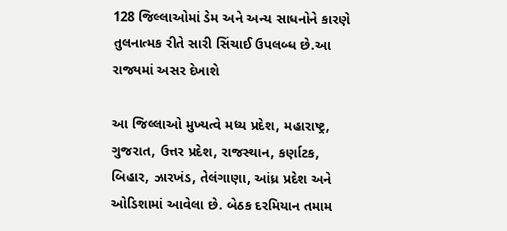128 જિલ્લાઓમાં ડેમ અને અન્ય સાધનોને કારણે તુલનાત્મક રીતે સારી સિંચાઈ ઉપલબ્ધ છે.આ રાજ્યમાં અસર દેખાશે

આ જિલ્લાઓ મુખ્યત્વે મધ્ય પ્રદેશ, મહારાષ્ટ્ર, ગુજરાત, ઉત્તર પ્રદેશ, રાજસ્થાન, કર્ણાટક, બિહાર, ઝારખંડ, તેલંગાણા, આંધ્ર પ્રદેશ અને ઓડિશામાં આવેલા છે. બેઠક દરમિયાન તમામ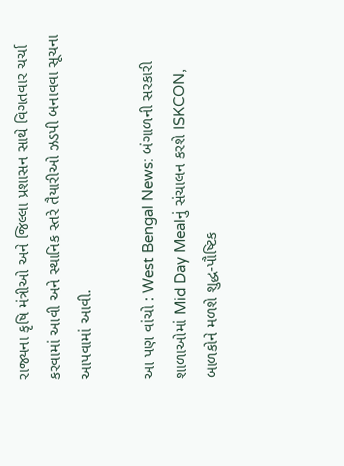રાજ્યના કૃષિ મંત્રીઓ અને જિલ્લા પ્રશાસન સાથે વિગતવાર ચર્ચા કરવામાં આવી અને સ્થાનિક સ્તરે તૈયારીઓ ઝડપી બનાવવા સૂચના આપવામાં આવી.

આ પણ વાંચો : West Bengal News: બંગાળની સરકારી શાળાઓમાં Mid Day Mealનું સંચાલન કરશે ISKCON, બાળકોને મળશે શુદ્ધ-પૌષ્ટિક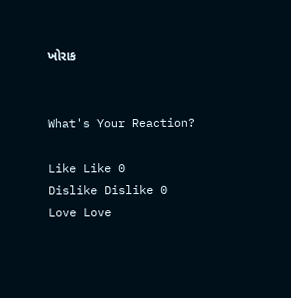ખોરાક


What's Your Reaction?

Like Like 0
Dislike Dislike 0
Love Love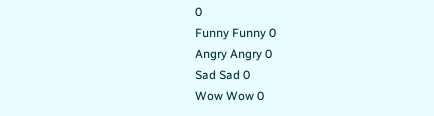0
Funny Funny 0
Angry Angry 0
Sad Sad 0
Wow Wow 0